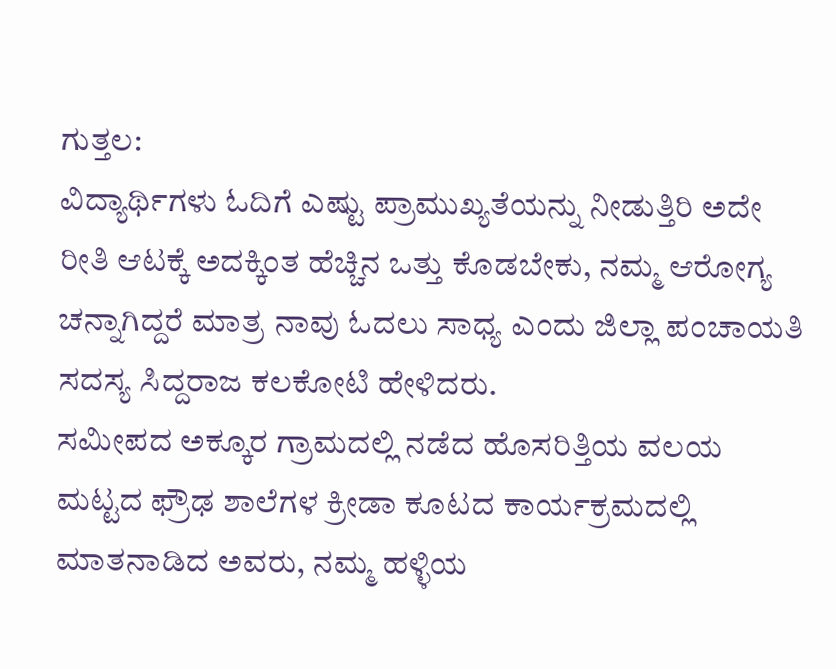ಗುತ್ತಲ:
ವಿದ್ಯಾರ್ಥಿಗಳು ಓದಿಗೆ ಎಷ್ಟು ಪ್ರಾಮುಖ್ಯತೆಯನ್ನು ನೀಡುತ್ತಿರಿ ಅದೇ ರೀತಿ ಆಟಕ್ಕೆ ಅದಕ್ಕಿಂತ ಹೆಚ್ಚಿನ ಒತ್ತು ಕೊಡಬೇಕು, ನಮ್ಮ ಆರೋಗ್ಯ ಚನ್ನಾಗಿದ್ದರೆ ಮಾತ್ರ ನಾವು ಓದಲು ಸಾಧ್ಯ ಎಂದು ಜಿಲ್ಲಾ ಪಂಚಾಯತಿ ಸದಸ್ಯ ಸಿದ್ದರಾಜ ಕಲಕೋಟಿ ಹೇಳಿದರು.
ಸಮೀಪದ ಅಕ್ಕೂರ ಗ್ರಾಮದಲ್ಲಿ ನಡೆದ ಹೊಸರಿತ್ತಿಯ ವಲಯ ಮಟ್ಟದ ಫ್ರೌಢ ಶಾಲೆಗಳ ಕ್ರೀಡಾ ಕೂಟದ ಕಾರ್ಯಕ್ರಮದಲ್ಲಿ ಮಾತನಾಡಿದ ಅವರು, ನಮ್ಮ ಹಳ್ಳಿಯ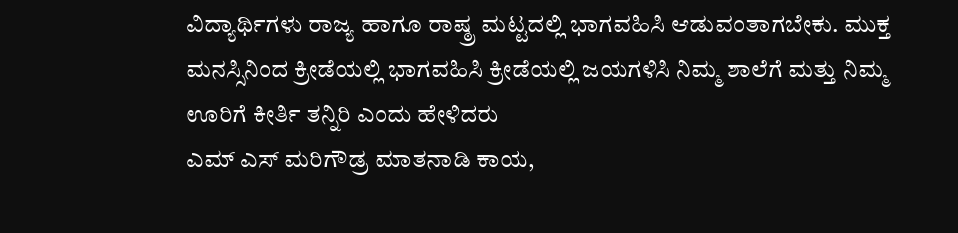ವಿದ್ಯಾರ್ಥಿಗಳು ರಾಜ್ಯ ಹಾಗೂ ರಾಷ್ಠ್ರ ಮಟ್ಟದಲ್ಲಿ ಭಾಗವಹಿಸಿ ಆಡುವಂತಾಗಬೇಕು. ಮುಕ್ತ ಮನಸ್ಸಿನಿಂದ ಕ್ರೀಡೆಯಲ್ಲಿ ಭಾಗವಹಿಸಿ ಕ್ರೀಡೆಯಲ್ಲಿ ಜಯಗಳಿಸಿ ನಿಮ್ಮ ಶಾಲೆಗೆ ಮತ್ತು ನಿಮ್ಮ ಊರಿಗೆ ಕೀರ್ತಿ ತನ್ನಿರಿ ಎಂದು ಹೇಳಿದರು
ಎಮ್ ಎಸ್ ಮರಿಗೌಡ್ರ ಮಾತನಾಡಿ ಕಾಯ,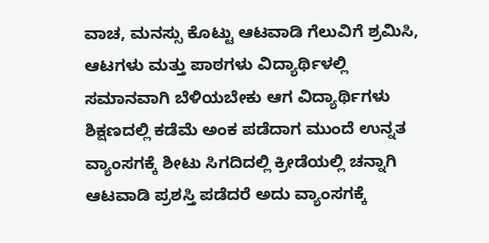ವಾಚ, ಮನಸ್ಸು ಕೊಟ್ಟು ಆಟವಾಡಿ ಗೆಲುವಿಗೆ ಶ್ರಮಿಸಿ, ಆಟಗಳು ಮತ್ತು ಪಾಠಗಳು ವಿದ್ಯಾರ್ಥಿಳಲ್ಲಿ ಸಮಾನವಾಗಿ ಬೆಳಿಯಬೇಕು ಆಗ ವಿದ್ಯಾರ್ಥಿಗಳು ಶಿಕ್ಷಣದಲ್ಲಿ ಕಡೆಮೆ ಅಂಕ ಪಡೆದಾಗ ಮುಂದೆ ಉನ್ನತ ವ್ಯಾಂಸಗಕ್ಕೆ ಶೀಟು ಸಿಗದಿದಲ್ಲಿ ಕ್ರೀಡೆಯಲ್ಲಿ ಚನ್ನಾಗಿ ಆಟವಾಡಿ ಪ್ರಶಸ್ತಿ ಪಡೆದರೆ ಅದು ವ್ಯಾಂಸಗಕ್ಕೆ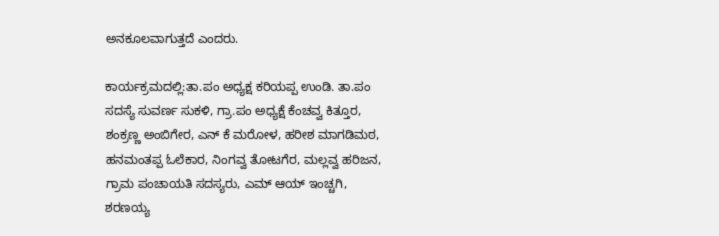ಅನಕೂಲವಾಗುತ್ತದೆ ಎಂದರು.

ಕಾರ್ಯಕ್ರಮದಲ್ಲಿ:ತಾ.ಪಂ ಅಧ್ಯಕ್ಷ ಕರಿಯಪ್ಪ ಉಂಡಿ. ತಾ.ಪಂ ಸದಸ್ಯೆ ಸುವರ್ಣ ಸುಕಳಿ, ಗ್ರಾ.ಪಂ ಅಧ್ಯಕ್ಷೆ ಕೆಂಚವ್ವ ಕಿತ್ತೂರ, ಶಂಕ್ರಣ್ಣ ಅಂಬಿಗೇರ, ಎನ್ ಕೆ ಮರೋಳ, ಹರೀಶ ಮಾಗಡಿಮಠ, ಹನಮಂತಪ್ಪ ಓಲೆಕಾರ, ನಿಂಗವ್ವ ತೋಟಗೆರ, ಮಲ್ಲವ್ವ ಹರಿಜನ, ಗ್ರಾಮ ಪಂಚಾಯತಿ ಸದಸ್ಯರು, ಎಮ್ ಆಯ್ ಇಂಚ್ಚಗಿ, ಶರಣಯ್ಯ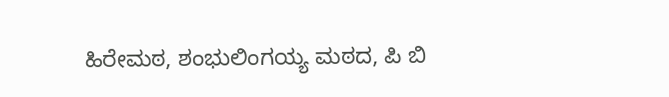ಹಿರೇಮಠ, ಶಂಭುಲಿಂಗಯ್ಯ ಮಠದ, ಪಿ ಬಿ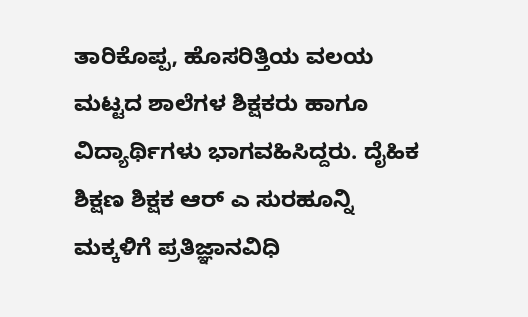ತಾರಿಕೊಪ್ಪ, ಹೊಸರಿತ್ತಿಯ ವಲಯ ಮಟ್ಟದ ಶಾಲೆಗಳ ಶಿಕ್ಷಕರು ಹಾಗೂ ವಿದ್ಯಾರ್ಥಿಗಳು ಭಾಗವಹಿಸಿದ್ದರು. ದೈಹಿಕ ಶಿಕ್ಷಣ ಶಿಕ್ಷಕ ಆರ್ ಎ ಸುರಹೂನ್ನಿ ಮಕ್ಕಳಿಗೆ ಪ್ರತಿಜ್ಞಾನವಿಧಿ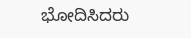ಭೋದಿಸಿದರು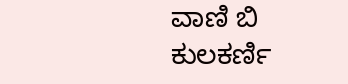ವಾಣಿ ಬಿ ಕುಲಕರ್ಣಿ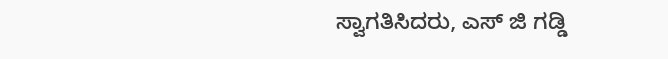ಸ್ವಾಗತಿಸಿದರು, ಎಸ್ ಜಿ ಗಡ್ಡಿ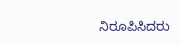ನಿರೂಪಿಸಿದರು